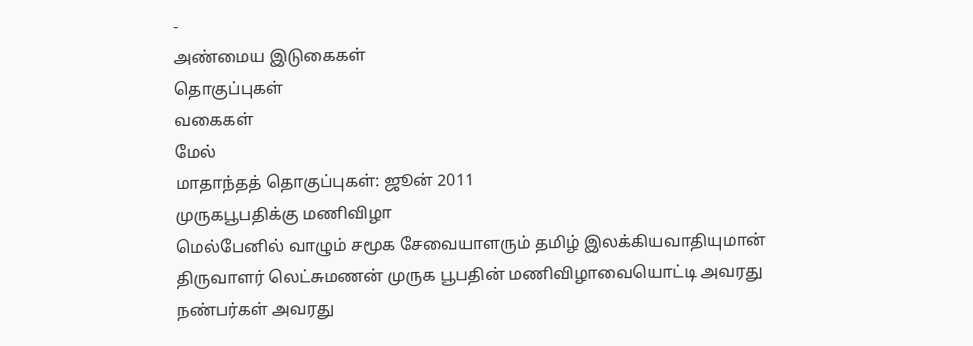-
அண்மைய இடுகைகள்
தொகுப்புகள்
வகைகள்
மேல்
மாதாந்தத் தொகுப்புகள்: ஜூன் 2011
முருகபூபதிக்கு மணிவிழா
மெல்பேனில் வாழும் சமூக சேவையாளரும் தமிழ் இலக்கியவாதியுமான் திருவாளர் லெட்சுமணன் முருக பூபதின் மணிவிழாவையொட்டி அவரது நண்பர்கள் அவரது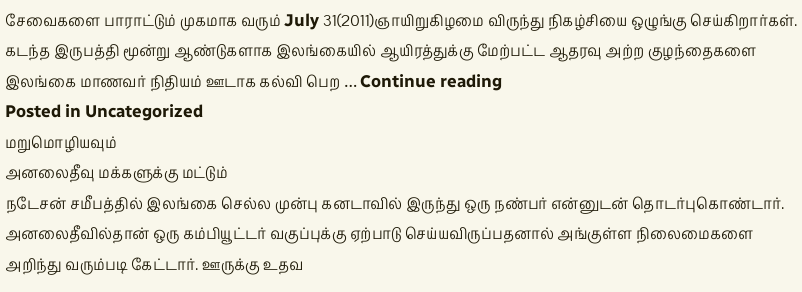சேவைகளை பாராட்டும் முகமாக வரும் July 31(2011)ஞாயிறுகிழமை விருந்து நிகழ்சியை ஒழுங்கு செய்கிறார்கள். கடந்த இருபத்தி மூன்று ஆண்டுகளாக இலங்கையில் ஆயிரத்துக்கு மேற்பட்ட ஆதரவு அற்ற குழந்தைகளை இலங்கை மாணவர் நிதியம் ஊடாக கல்வி பெற … Continue reading
Posted in Uncategorized
மறுமொழியவும்
அனலைதீவு மக்களுக்கு மட்டும்
நடேசன் சமீபத்தில் இலங்கை செல்ல முன்பு கனடாவில் இருந்து ஒரு நண்பர் என்னுடன் தொடர்புகொண்டார். அனலைதீவில்தான் ஒரு கம்பியூட்டர் வகுப்புக்கு ஏற்பாடு செய்யவிருப்பதனால் அங்குள்ள நிலைமைகளை அறிந்து வரும்படி கேட்டார். ஊருக்கு உதவ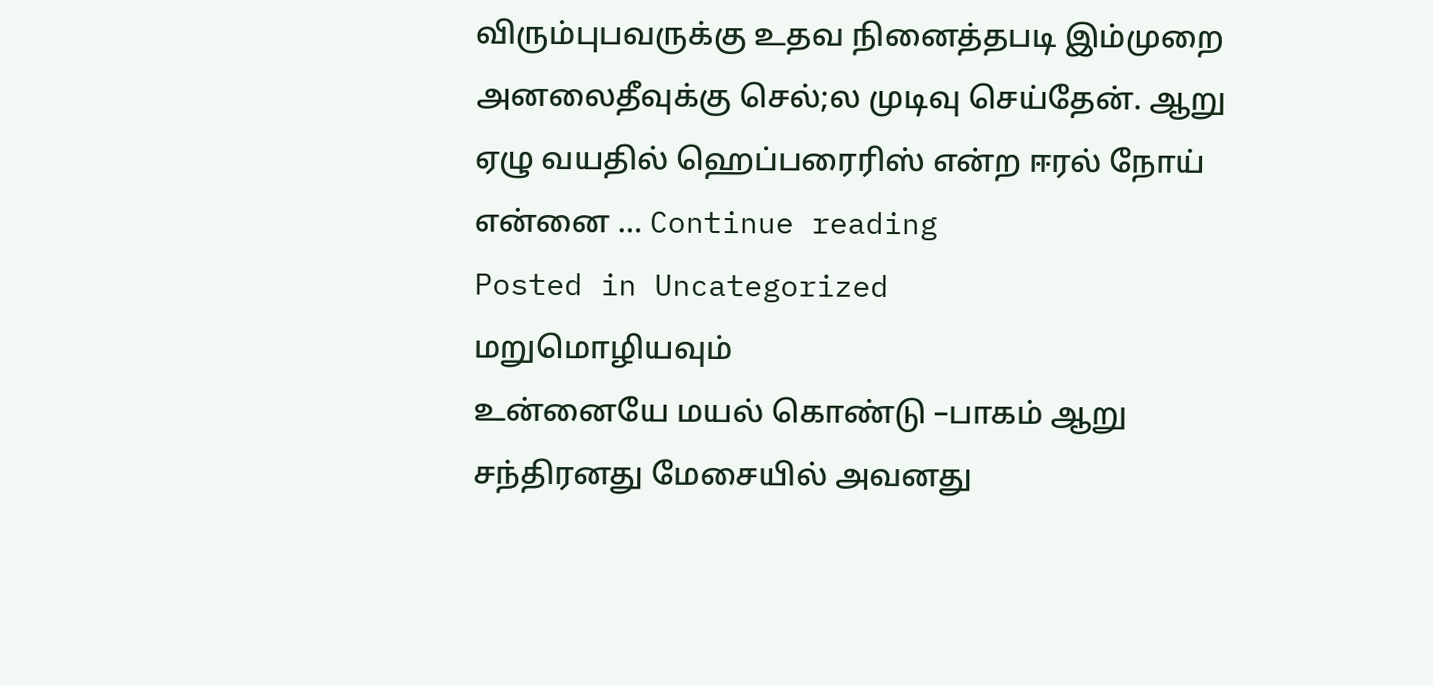விரும்புபவருக்கு உதவ நினைத்தபடி இம்முறை அனலைதீவுக்கு செல்;ல முடிவு செய்தேன். ஆறு ஏழு வயதில் ஹெப்பரைரிஸ் என்ற ஈரல் நோய் என்னை … Continue reading
Posted in Uncategorized
மறுமொழியவும்
உன்னையே மயல் கொண்டு –பாகம் ஆறு
சந்திரனது மேசையில் அவனது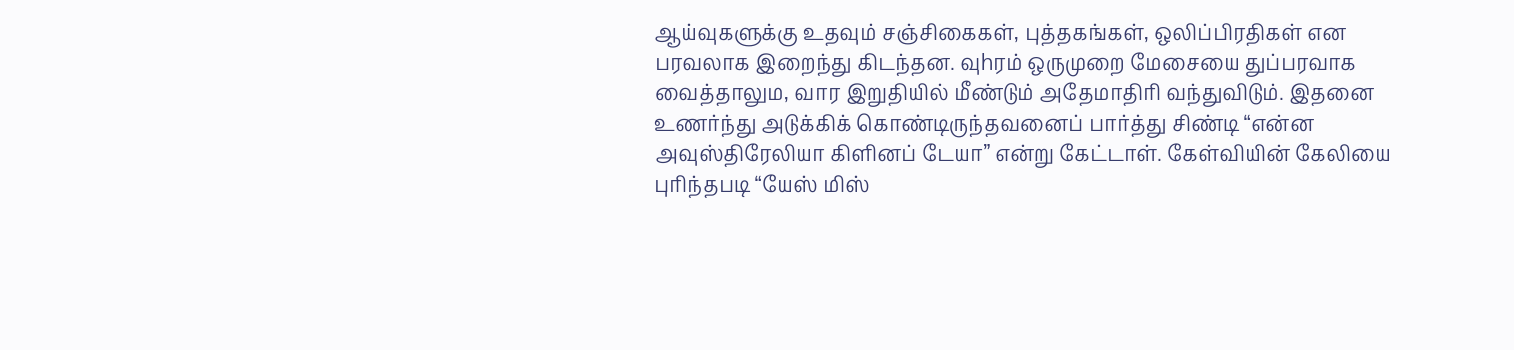ஆய்வுகளுக்கு உதவும் சஞ்சிகைகள், புத்தகங்கள், ஒலிப்பிரதிகள் என பரவலாக இறைந்து கிடந்தன. வுhரம் ஒருமுறை மேசையை துப்பரவாக வைத்தாலும, வார இறுதியில் மீண்டும் அதேமாதிரி வந்துவிடும். இதனை உணர்ந்து அடுக்கிக் கொண்டிருந்தவனைப் பார்த்து சிண்டி “என்ன அவுஸ்திரேலியா கிளினப் டேயா” என்று கேட்டாள். கேள்வியின் கேலியை புரிந்தபடி “யேஸ் மிஸ்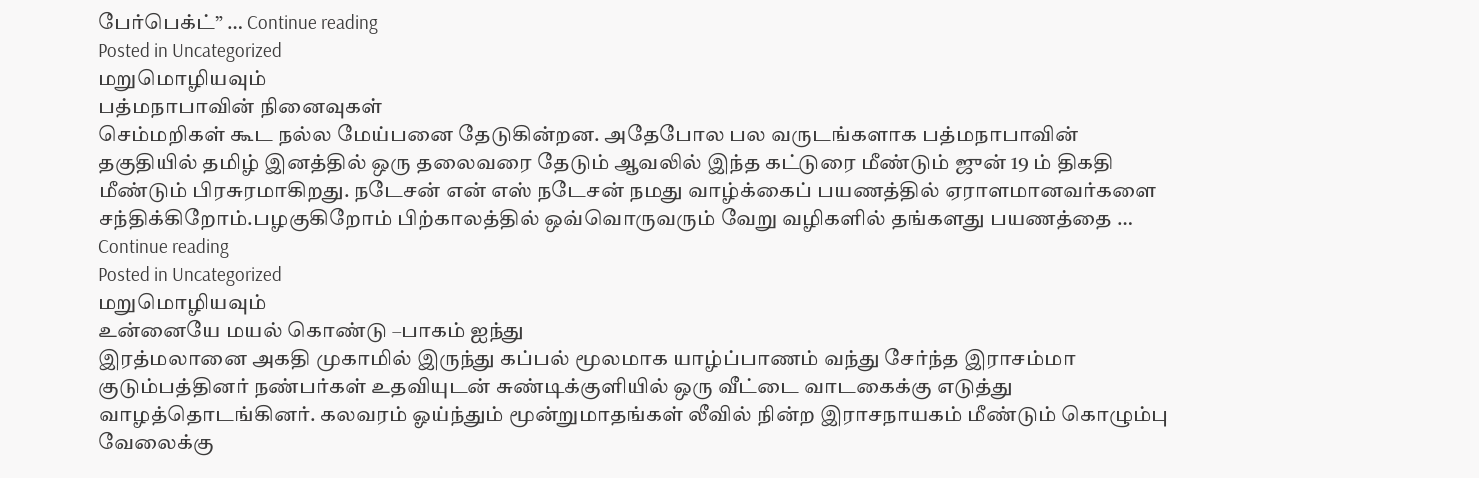பேர்பெக்ட்” … Continue reading
Posted in Uncategorized
மறுமொழியவும்
பத்மநாபாவின் நினைவுகள்
செம்மறிகள் கூட நல்ல மேய்பனை தேடுகின்றன. அதேபோல பல வருடங்களாக பத்மநாபாவின் தகுதியில் தமிழ் இனத்தில் ஒரு தலைவரை தேடும் ஆவலில் இந்த கட்டுரை மீண்டும் ஜுன் 19 ம் திகதி மீண்டும் பிரசுரமாகிறது. நடேசன் என் எஸ் நடேசன் நமது வாழ்க்கைப் பயணத்தில் ஏராளமானவர்களை சந்திக்கிறோம்.பழகுகிறோம் பிற்காலத்தில் ஒவ்வொருவரும் வேறு வழிகளில் தங்களது பயணத்தை … Continue reading
Posted in Uncategorized
மறுமொழியவும்
உன்னையே மயல் கொண்டு –பாகம் ஐந்து
இரத்மலானை அகதி முகாமில் இருந்து கப்பல் மூலமாக யாழ்ப்பாணம் வந்து சேர்ந்த இராசம்மா குடும்பத்தினர் நண்பர்கள் உதவியுடன் சுண்டிக்குளியில் ஒரு வீட்டை வாடகைக்கு எடுத்து வாழத்தொடங்கினர். கலவரம் ஓய்ந்தும் மூன்றுமாதங்கள் லீவில் நின்ற இராசநாயகம் மீண்டும் கொழும்பு வேலைக்கு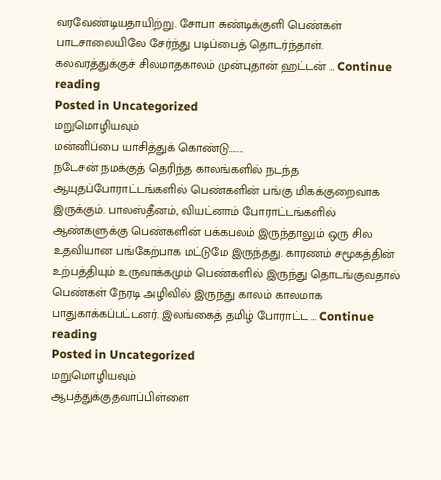வரவேண்டியதாயிற்று. சோபா சுண்டிக்குளி பெண்கள் பாடசாலையிலே சேர்ந்து படிப்பைத் தொடர்ந்தாள். கலவரத்துக்குச் சிலமாதகாலம் முன்புதான் ஹட்டன் … Continue reading
Posted in Uncategorized
மறுமொழியவும்
மன்னிப்பை யாசித்துக் கொண்டு……..
நடேசன் நமக்குத் தெரிந்த காலங்களில் நடந்த ஆயுதப்போராட்டங்களில் பெண்களின் பங்கு மிகக்குறைவாக இருக்கும். பாலஸ்தீனம், வியட்னாம் போராட்டங்களில் ஆண்களுக்கு பெண்களின் பக்கபலம் இருந்தாலும் ஒரு சில உதவியான பங்கேற்பாக மட்டுமே இருந்தது. காரணம் சமூகத்தின் உற்பத்தியும் உருவாக்கமும் பெண்களில் இருந்து தொடங்குவதால் பெண்கள் நேரடி அழிவில் இருந்து காலம் காலமாக பாதுகாக்கப்பட்டனர். இலங்கைத் தமிழ் போராட்ட … Continue reading
Posted in Uncategorized
மறுமொழியவும்
ஆபத்துக்குதவாப்பிள்ளை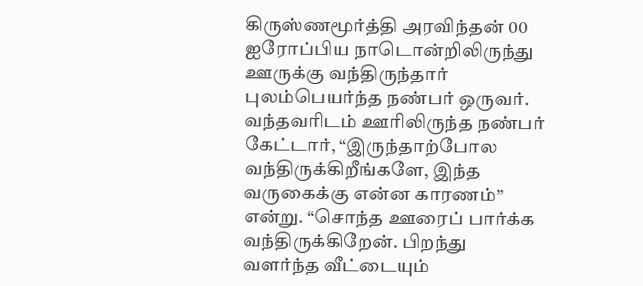கிருஸ்ணமூர்த்தி அரவிந்தன் 00 ஐரோப்பிய நாடொன்றிலிருந்து ஊருக்கு வந்திருந்தார் புலம்பெயர்ந்த நண்பர் ஒருவர். வந்தவரிடம் ஊரிலிருந்த நண்பர் கேட்டார், “இருந்தாற்போல வந்திருக்கிறீங்களே, இந்த வருகைக்கு என்ன காரணம்” என்று. “சொந்த ஊரைப் பார்க்க வந்திருக்கிறேன். பிறந்து வளர்ந்த வீட்டையும்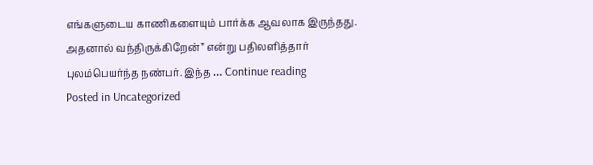எங்களுடைய காணிகளையும் பார்க்க ஆவலாக இருந்தது. அதனால் வந்திருக்கிறேன்” என்று பதிலளித்தார் புலம்பெயர்ந்த நண்பர். இந்த … Continue reading
Posted in Uncategorized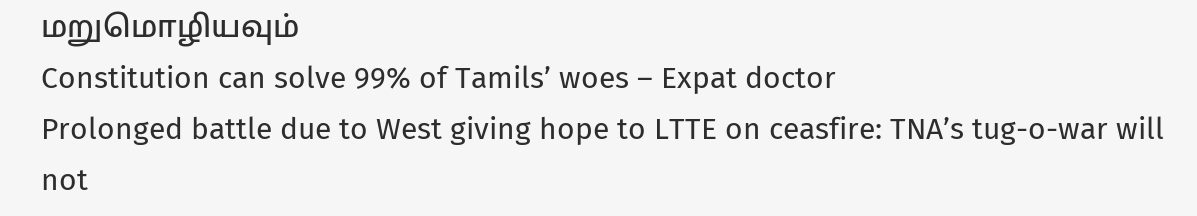மறுமொழியவும்
Constitution can solve 99% of Tamils’ woes – Expat doctor
Prolonged battle due to West giving hope to LTTE on ceasfire: TNA’s tug-o-war will not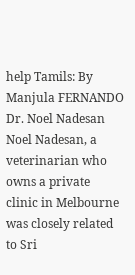help Tamils: By Manjula FERNANDO Dr. Noel Nadesan Noel Nadesan, a veterinarian who owns a private clinic in Melbourne was closely related to Sri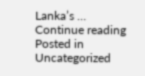Lanka’s … Continue reading
Posted in Uncategorized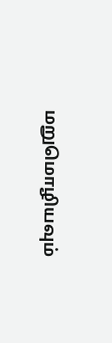மறுமொழியவும்